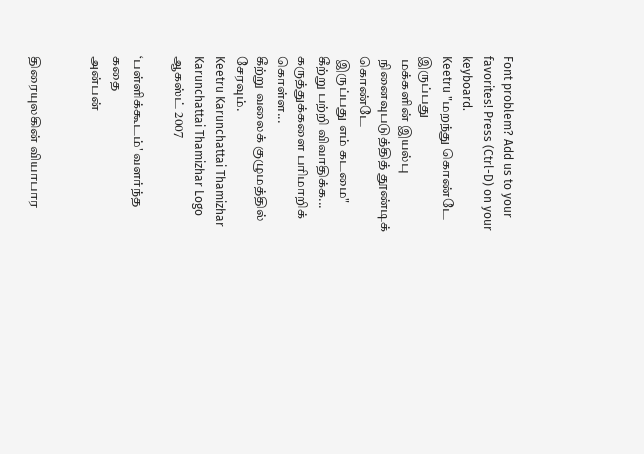Font problem? Add us to your favorites! Press (Ctrl-D) on your keyboard.
Keetru "மறந்து கொண்டே இருப்பது
 மக்களின் இயல்பு
 நினைவுபடுத்தித் தூண்டிக் கொண்டே
 இருப்பது எம் கடமை"
கீற்று பற்றி விவாதிக்க...
கருத்துக்களை பரிமாறிக் கொள்ள...
கீற்று வலைக் குழுமத்தில் சேரவும்.
Keetru Karunchattai Thamizhar
Karunchattai Thamizhar Logo
ஆகஸ்ட் 2007

‘பள்ளிக்கூடம்' வளர்ந்த கதை
அன்பன்


திரையுலகின் வியாபார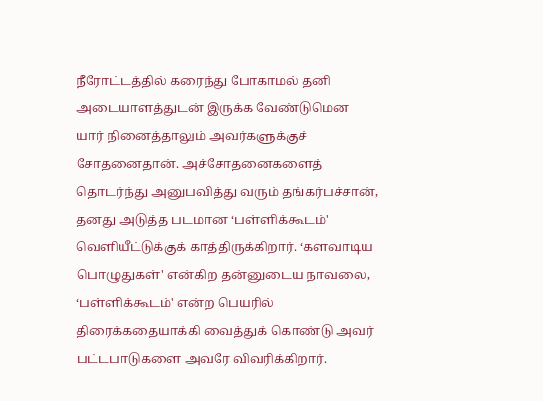நீரோட்டத்தில் கரைந்து போகாமல் தனி அடையாளத்துடன் இருக்க வேண்டுமென யார் நினைத்தாலும் அவர்களுக்குச் சோதனைதான். அச்சோதனைகளைத் தொடர்ந்து அனுபவித்து வரும் தங்கர்பச்சான், தனது அடுத்த படமான ‘பள்ளிக்கூடம்' வெளியீட்டுக்குக் காத்திருக்கிறார். ‘களவாடிய பொழுதுகள்' என்கிற தன்னுடைய நாவலை, ‘பள்ளிக்கூடம்' என்ற பெயரில் திரைக்கதையாக்கி வைத்துக் கொண்டு அவர் பட்டபாடுகளை அவரே விவரிக்கிறார்.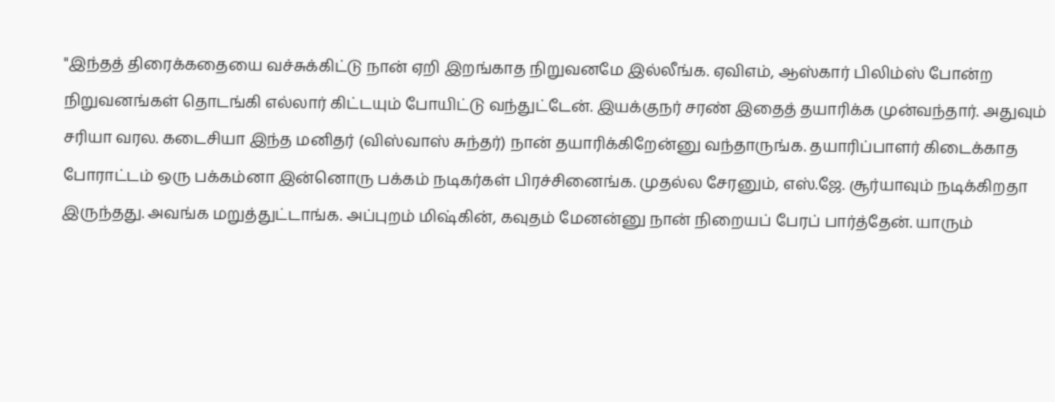"இந்தத் திரைக்கதையை வச்சுக்கிட்டு நான் ஏறி இறங்காத நிறுவனமே இல்லீங்க. ஏவிஎம், ஆஸ்கார் பிலிம்ஸ் போன்ற நிறுவனங்கள் தொடங்கி எல்லார் கிட்டயும் போயிட்டு வந்துட்டேன். இயக்குநர் சரண் இதைத் தயாரிக்க முன்வந்தார். அதுவும் சரியா வரல. கடைசியா இந்த மனிதர் (விஸ்வாஸ் சுந்தர்) நான் தயாரிக்கிறேன்னு வந்தாருங்க. தயாரிப்பாளர் கிடைக்காத போராட்டம் ஒரு பக்கம்னா இன்னொரு பக்கம் நடிகர்கள் பிரச்சினைங்க. முதல்ல சேரனும், எஸ்.ஜே. சூர்யாவும் நடிக்கிறதா இருந்தது. அவங்க மறுத்துட்டாங்க. அப்புறம் மிஷ்கின், கவுதம் மேனன்னு நான் நிறையப் பேரப் பார்த்தேன். யாரும்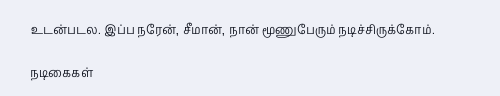உடன்படல. இப்ப நரேன், சீமான், நான் மூணுபேரும் நடிச்சிருக்கோம்.

நடிகைகள்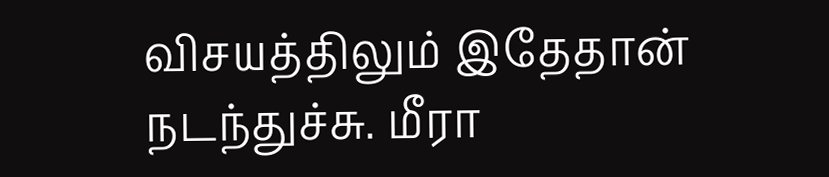விசயத்திலும் இதேதான் நடந்துச்சு. மீரா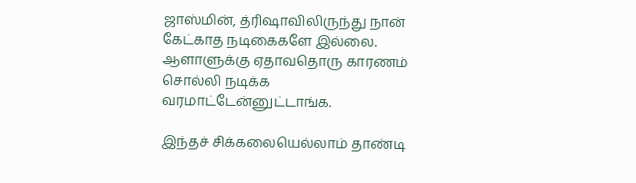ஜாஸ்மின், த்ரிஷாவிலிருந்து நான் கேட்காத நடிகைகளே இல்லை. ஆளாளுக்கு ஏதாவதொரு காரணம் சொல்லி நடிக்க வரமாட்டேன்னுட்டாங்க.

இந்தச் சிக்கலையெல்லாம் தாண்டி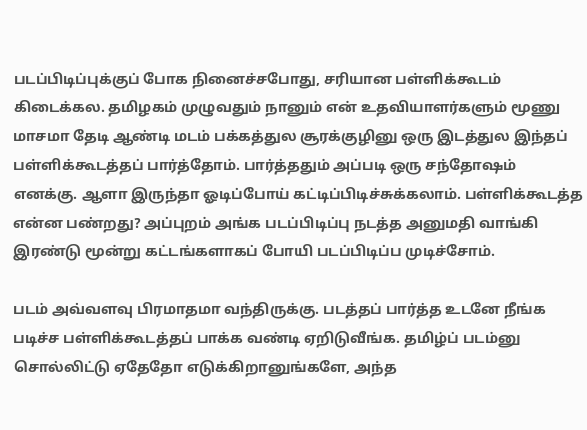படப்பிடிப்புக்குப் போக நினைச்சபோது, சரியான பள்ளிக்கூடம் கிடைக்கல. தமிழகம் முழுவதும் நானும் என் உதவியாளர்களும் மூணு மாசமா தேடி ஆண்டி மடம் பக்கத்துல சூரக்குழினு ஒரு இடத்துல இந்தப் பள்ளிக்கூடத்தப் பார்த்தோம். பார்த்ததும் அப்படி ஒரு சந்தோஷம் எனக்கு. ஆளா இருந்தா ஓடிப்போய் கட்டிப்பிடிச்சுக்கலாம். பள்ளிக்கூடத்த என்ன பண்றது? அப்புறம் அங்க படப்பிடிப்பு நடத்த அனுமதி வாங்கி இரண்டு மூன்று கட்டங்களாகப் போயி படப்பிடிப்ப முடிச்சோம்.

படம் அவ்வளவு பிரமாதமா வந்திருக்கு. படத்தப் பார்த்த உடனே நீங்க படிச்ச பள்ளிக்கூடத்தப் பாக்க வண்டி ஏறிடுவீங்க. தமிழ்ப் படம்னு சொல்லிட்டு ஏதேதோ எடுக்கிறானுங்களே, அந்த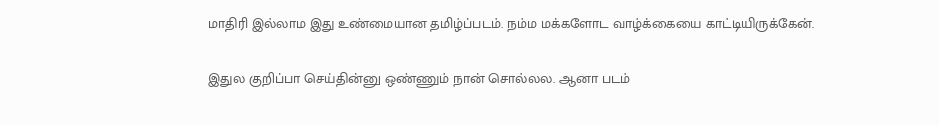மாதிரி இல்லாம இது உண்மையான தமிழ்ப்படம். நம்ம மக்களோட வாழ்க்கையை காட்டியிருக்கேன்.

இதுல குறிப்பா செய்தின்னு ஒண்ணும் நான் சொல்லல. ஆனா படம்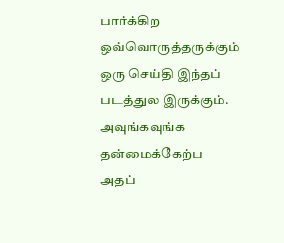பார்க்கிற ஒவ்வொருத்தருக்கும் ஒரு செய்தி இந்தப் படத்துல இருக்கும். அவுங்கவுங்க தன்மைக்கேற்ப அதப்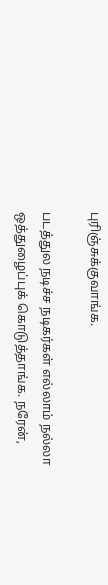புரிஞ்சுக்குவாங்க.

படத்துல நடிச்ச நடிகர்கள் எல்லாம் நல்லா ஒத்துழைப்புக் கொடுத்தாங்க. நரேன்,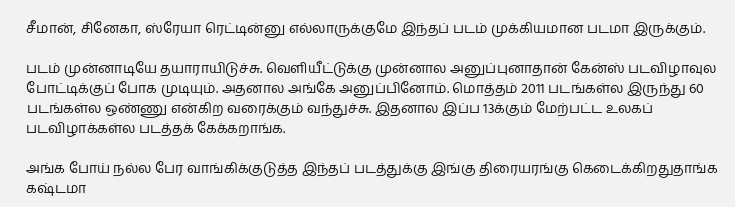சீமான், சினேகா, ஸ்ரேயா ரெட்டின்னு எல்லாருக்குமே இந்தப் படம் முக்கியமான படமா இருக்கும்.

படம் முன்னாடியே தயாராயிடுச்சு. வெளியீட்டுக்கு முன்னால அனுப்புனாதான் கேன்ஸ் படவிழாவுல போட்டிக்குப் போக முடியும். அதனால அங்கே அனுப்பினோம். மொத்தம் 2011 படங்கள்ல இருந்து 60 படங்கள்ல ஒண்ணு என்கிற வரைக்கும் வந்துச்சு. இதனால இப்ப 13க்கும் மேற்பட்ட உலகப் படவிழாக்கள்ல படத்தக் கேக்கறாங்க.

அங்க போய் நல்ல பேர வாங்கிக்குடுத்த இந்தப் படத்துக்கு இங்கு திரையரங்கு கெடைக்கிறதுதாங்க கஷ்டமா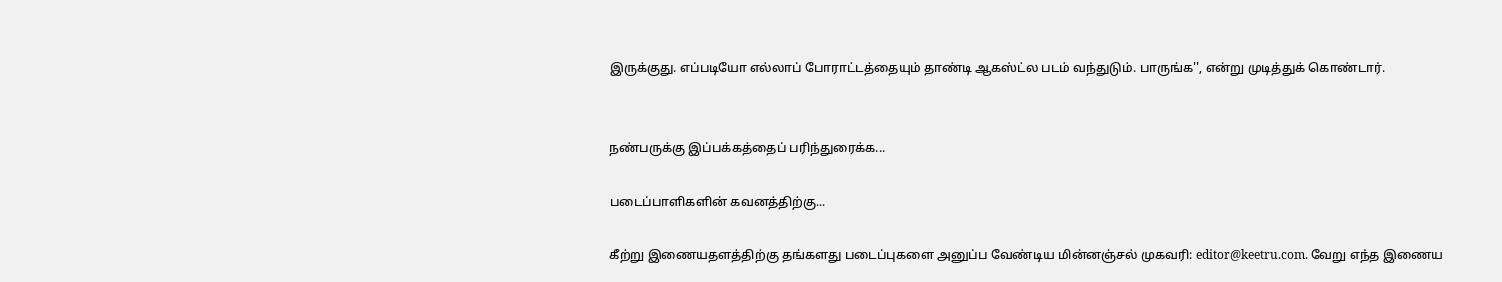இருக்குது. எப்படியோ எல்லாப் போராட்டத்தையும் தாண்டி ஆகஸ்ட்ல படம் வந்துடும். பாருங்க'', என்று முடித்துக் கொண்டார்.


நண்பருக்கு இப்பக்கத்தைப் பரிந்துரைக்க...

படைப்பாளிகளின் கவனத்திற்கு...

கீற்று இணையதளத்திற்கு தங்களது படைப்புகளை அனுப்ப வேண்டிய மின்னஞ்சல் முகவரி: editor@keetru.com. வேறு எந்த இணைய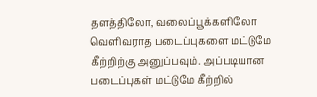தளத்திலோ, வலைப்பூக்களிலோ வெளிவராத படைப்புகளை மட்டுமே கீற்றிற்கு அனுப்பவும். அப்படியான படைப்புகள் மட்டுமே கீற்றில்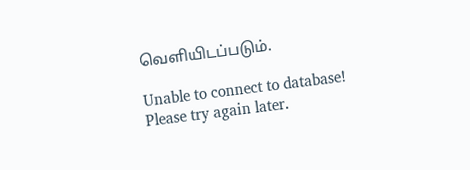வெளியிடப்படும்.

Unable to connect to database! Please try again later.